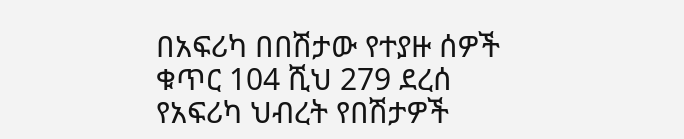በአፍሪካ በበሽታው የተያዙ ሰዎች ቁጥር 104 ሺህ 279 ደረሰ
የአፍሪካ ህብረት የበሽታዎች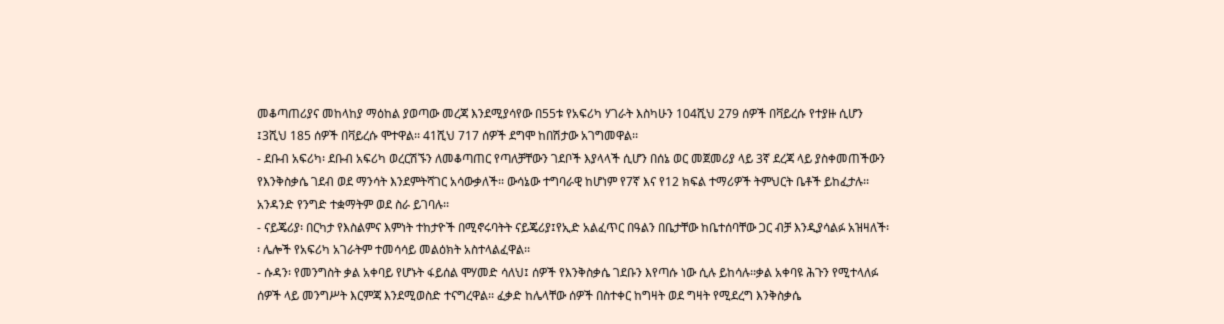መቆጣጠሪያና መከላከያ ማዕከል ያወጣው መረጃ እንደሚያሳየው በ55ቱ የአፍሪካ ሃገራት እስካሁን 104ሺህ 279 ሰዎች በቫይረሱ የተያዙ ሲሆን ፤3ሺህ 185 ሰዎች በቫይረሱ ሞተዋል፡፡ 41ሺህ 717 ሰዎች ደግሞ ከበሽታው አገግመዋል፡፡
- ደቡብ አፍሪካ፡ ደቡብ አፍሪካ ወረርሽኙን ለመቆጣጠር የጣለቻቸውን ገደቦች እያላላች ሲሆን በሰኔ ወር መጀመሪያ ላይ 3ኛ ደረጃ ላይ ያስቀመጠችውን የእንቅስቃሴ ገደብ ወደ ማንሳት እንደምትሻገር አሳውቃለች፡፡ ውሳኔው ተግባራዊ ከሆነም የ7ኛ እና የ12 ክፍል ተማሪዎች ትምህርት ቤቶች ይከፈታሉ፡፡ አንዳንድ የንግድ ተቋማትም ወደ ስራ ይገባሉ፡፡
- ናይጄሪያ፡ በርካታ የእስልምና እምነት ተከታዮች በሚኖሩባትት ናይጄሪያ፤የኢድ አልፈጥር በዓልን በቤታቸው ከቤተሰባቸው ጋር ብቻ እንዲያሳልፉ አዝዛለች፡፡ ሌሎች የአፍሪካ አገራትም ተመሳሳይ መልዕክት አስተላልፈዋል፡፡
- ሱዳን፡ የመንግስት ቃል አቀባይ የሆኑት ፋይሰል ሞሃመድ ሳለህ፤ ሰዎች የእንቅስቃሴ ገደቡን እየጣሱ ነው ሲሉ ይከሳሉ፡፡ቃል አቀባዩ ሕጉን የሚተላለፉ ሰዎች ላይ መንግሥት እርምጃ እንደሚወስድ ተናግረዋል፡፡ ፈቃድ ከሌላቸው ሰዎች በስተቀር ከግዛት ወደ ግዛት የሚደረግ እንቅስቃሴ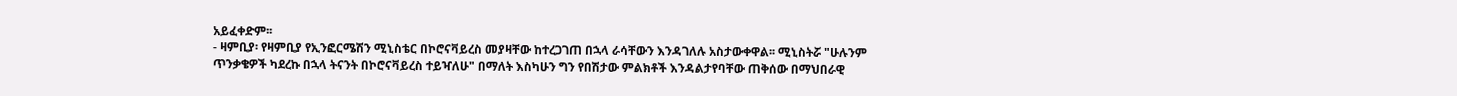አይፈቀድም፡፡
- ዛምቢያ፡ የዛምቢያ የኢንፎርሜሽን ሚኒስቴር በኮሮናቫይረስ መያዛቸው ከተረጋገጠ በኋላ ራሳቸውን እንዳገለሉ አስታውቀዋል፡፡ ሚኒስትሯ "ሁሉንም ጥንቃቄዎች ካደረኩ በኋላ ትናንት በኮሮናቫይረስ ተይዣለሁ" በማለት እስካሁን ግን የበሽታው ምልክቶች እንዳልታየባቸው ጠቅሰው በማህበራዊ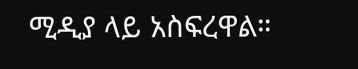ሚዲያ ላይ አስፍረዋል።